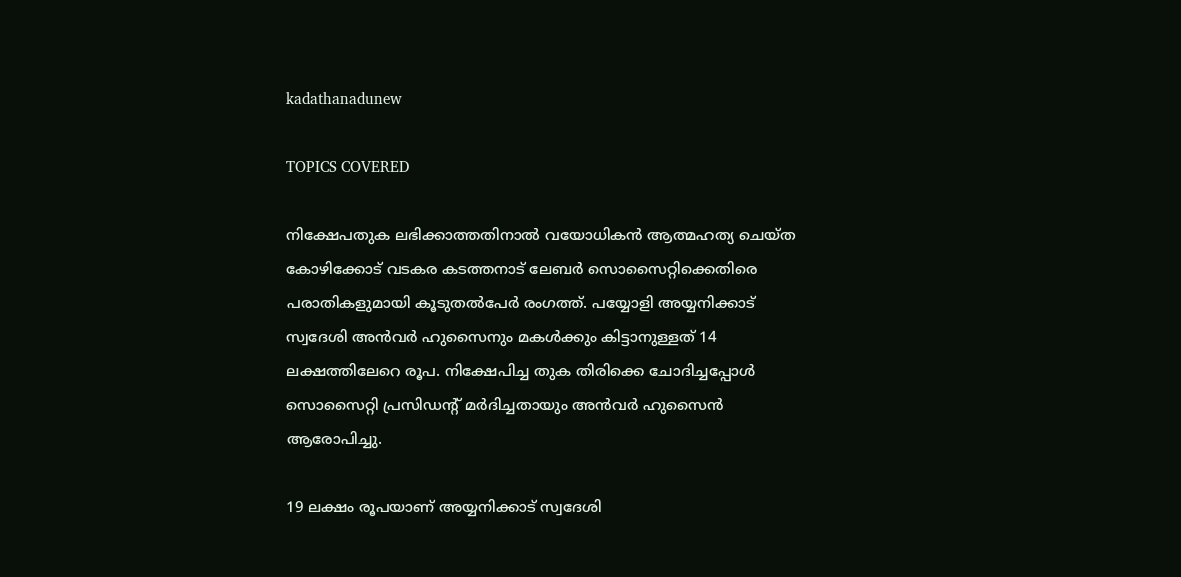kadathanadunew

TOPICS COVERED

നിക്ഷേപതുക ലഭിക്കാത്തതിനാല്‍ വയോധികന്‍ ആത്മഹത്യ ചെയ്ത കോഴിക്കോട് വടകര കടത്തനാട് ലേബര്‍ സൊസൈറ്റിക്കെതിരെ പരാതികളുമായി കൂടുതല്‍പേര്‍ രംഗത്ത്. പയ്യോളി അയ്യനിക്കാട് സ്വദേശി അന്‍വര്‍ ഹുസൈനും മകള്‍ക്കും കിട്ടാനുള്ളത് 14 ലക്ഷത്തിലേറെ രൂപ. നിക്ഷേപിച്ച തുക തിരിക്കെ ചോദിച്ചപ്പോള്‍ സൊസൈറ്റി പ്രസിഡന്‍റ് മര്‍ദിച്ചതായും അന്‍വര്‍ ഹുസൈന്‍ ആരോപിച്ചു.

19 ലക്ഷം രൂപയാണ് അയ്യനിക്കാട് സ്വദേശി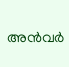അന്‍വര്‍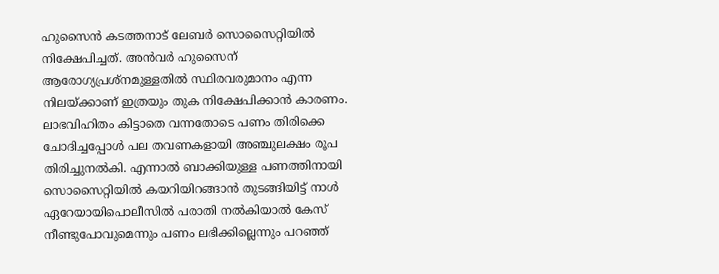ഹുസൈന്‍ കടത്തനാട് ലേബര്‍ സൊസൈറ്റിയില്‍ നിക്ഷേപിച്ചത്. അന്‍വര്‍ ഹുസൈന് ആരോഗ്യപ്രശ്നമുള്ളതില്‍ സ്ഥിരവരുമാനം എന്ന നിലയ്ക്കാണ് ഇത്രയും തുക നിക്ഷേപിക്കാന്‍ കാരണം. ലാഭവിഹിതം കിട്ടാതെ വന്നതോടെ പണം തിരിക്കെ ചോദിച്ചപ്പോള്‍ പല തവണകളായി അഞ്ചുലക്ഷം രൂപ തിരിച്ചുനല്‍കി. എന്നാല്‍ ബാക്കിയുള്ള പണത്തിനായി സൊസൈറ്റിയില്‍ കയറിയിറങ്ങാന്‍ തുടങ്ങിയിട്ട് നാള്‍ ഏറേയായിപൊലീസില്‍ പരാതി നല്‍കിയാല്‍ കേസ് നീണ്ടുപോവുമെന്നും പണം ലഭിക്കില്ലെന്നും പറഞ്ഞ്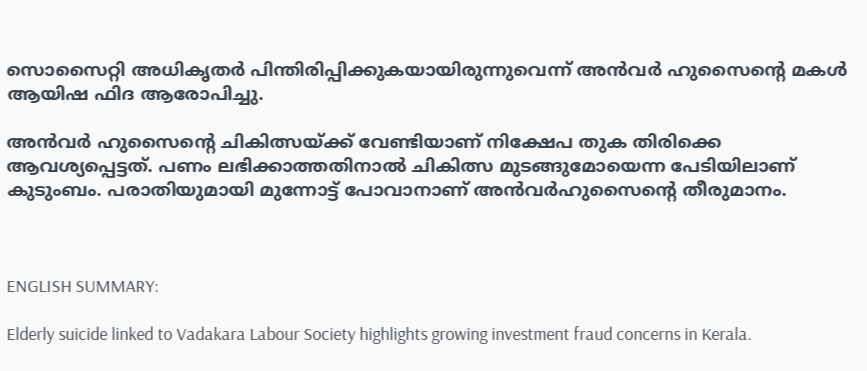സൊസൈറ്റി അധികൃതര്‍ പിന്തിരിപ്പിക്കുകയായിരുന്നുവെന്ന് അന്‍വര്‍ ഹുസൈന്‍റെ മകള്‍ ആയിഷ ഫിദ ആരോപിച്ചു.

അന്‍വര്‍ ഹുസൈന്‍റെ ചികിത്സയ്ക്ക് വേണ്ടിയാണ് നിക്ഷേപ തുക തിരിക്കെ ആവശ്യപ്പെട്ടത്. പണം ലഭിക്കാത്തതിനാല്‍ ചികിത്സ മുടങ്ങുമോയെന്ന പേടിയിലാണ് കുടുംബം. പരാതിയുമായി മുന്നോട്ട് പോവാനാണ് അന്‍വര്‍ഹുസൈന്‍റെ തീരുമാനം.



ENGLISH SUMMARY:

Elderly suicide linked to Vadakara Labour Society highlights growing investment fraud concerns in Kerala.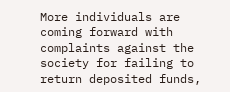More individuals are coming forward with complaints against the society for failing to return deposited funds,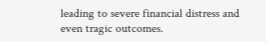leading to severe financial distress and even tragic outcomes.